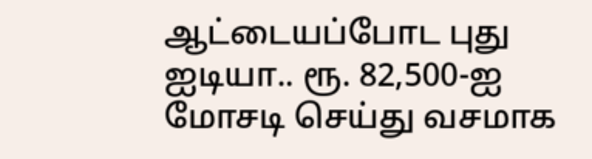ஆட்டையப்போட புது ஐடியா.. ரூ. 82,500-ஐ மோசடி செய்து வசமாக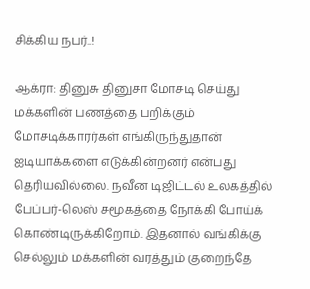சிக்கிய நபர்..!

ஆக்ரா: தினுசு தினுசா மோசடி செய்து மக்களின் பணத்தை பறிக்கும் மோசடிக்காரர்கள் எங்கிருந்துதான் ஐடியாக்களை எடுக்கின்றனர் என்பது தெரியவில்லை. நவீன டிஜிட்டல் உலகத்தில் பேப்பர்-லெஸ் சமூகத்தை நோக்கி போய்க் கொண்டிருக்கிறோம். இதனால் வங்கிக்கு செல்லும் மக்களின் வரத்தும் குறைந்தே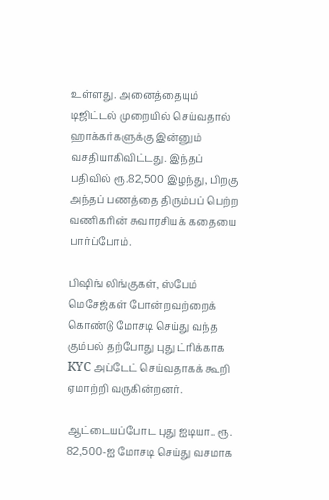உள்ளது. அனைத்தையும் டிஜிட்டல் முறையில் செய்வதால் ஹாக்கர்களுக்கு இன்னும் வசதியாகிவிட்டது. இந்தப் பதிவில் ரூ.82,500 இழந்து, பிறகு அந்தப் பணத்தை திரும்பப் பெற்ற வணிகரின் சுவாரசியக் கதையை பார்ப்போம்.

பிஷிங் லிங்குகள், ஸ்பேம் மெசேஜ்கள் போன்றவற்றைக் கொண்டு மோசடி செய்து வந்த கும்பல் தற்போது புது ட்ரிக்காக KYC அப்டேட் செய்வதாகக் கூறி ஏமாற்றி வருகின்றனர்.

ஆட்டையப்போட புது ஐடியா.. ரூ. 82,500-ஐ மோசடி செய்து வசமாக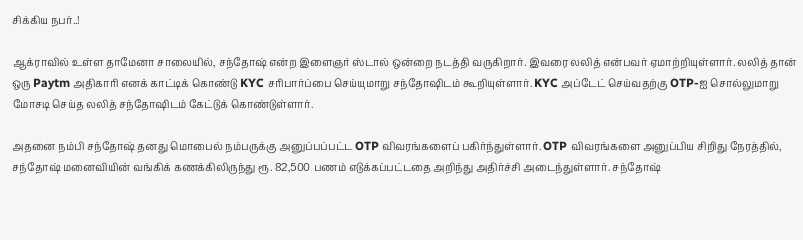சிக்கிய நபர்..!

ஆக்ராவில் உள்ள தாமேனா சாலையில், சந்தோஷ் என்ற இளைஞர் ஸ்டால் ஒன்றை நடத்தி வருகிறார். இவரை லலித் என்பவர் ஏமாற்றியுள்ளார். லலித் தான் ஒரு Paytm அதிகாரி எனக் காட்டிக் கொண்டு KYC சரிபார்ப்பை செய்யுமாறு சந்தோஷிடம் கூறியுள்ளார். KYC அப்டேட் செய்வதற்கு OTP-ஐ சொல்லுமாறு மோசடி செய்த லலித் சந்தோஷிடம் கேட்டுக் கொண்டுள்ளார்.

அதனை நம்பி சந்தோஷ் தனது மொபைல் நம்பருக்கு அனுப்பப்பட்ட OTP விவரங்களைப் பகிர்ந்துள்ளார். OTP விவரங்களை அனுப்பிய சிறிது நேரத்தில், சந்தோஷ் மனைவியின் வங்கிக் கணக்கிலிருந்து ரூ. 82,500 பணம் எடுக்கப்பட்டதை அறிந்து அதிர்ச்சி அடைந்துள்ளார். சந்தோஷ்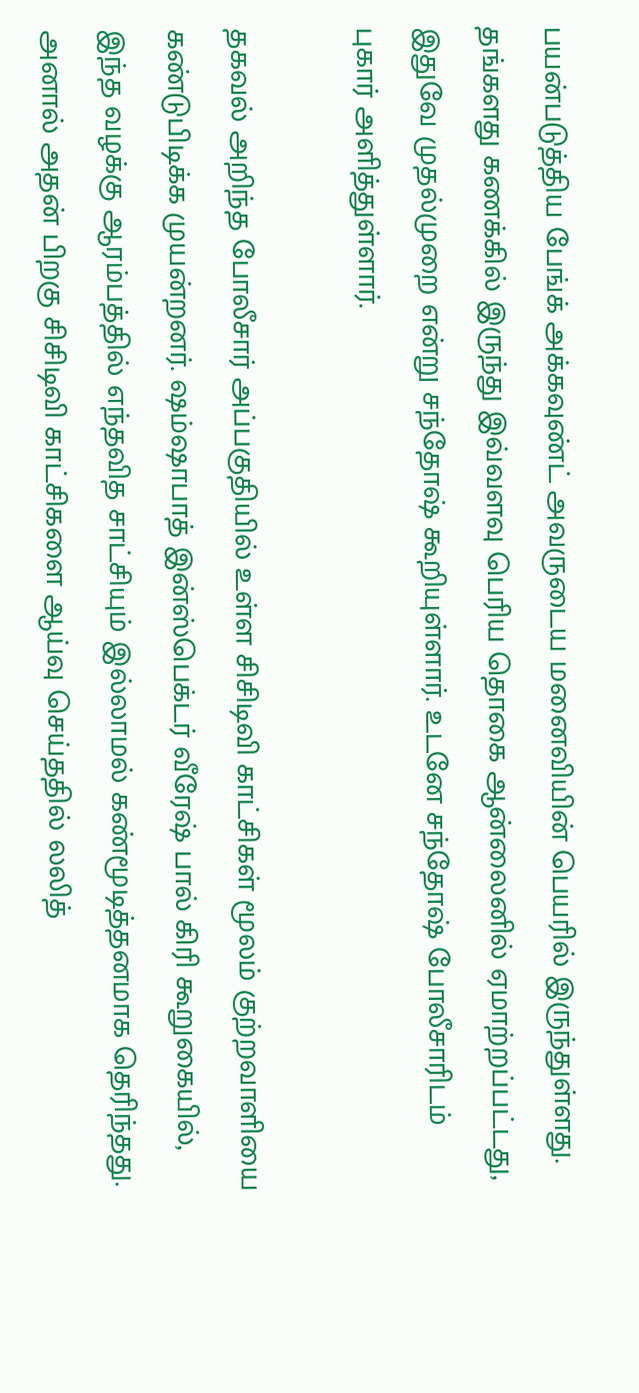பயன்படுத்திய பேங்க் அக்கவுண்ட் அவருடைய மனைவியின் பெயரில் இருந்துள்ளது. தங்களது கணக்கில் இருந்து இவ்வளவு பெரிய தொகை ஆன்லைனில் ஏமாற்றப்பட்டது, இதுவே முதல்முறை என்று சந்தோஷ் கூறியுள்ளார். உடனே சந்தோஷ் போலீசாரிடம் புகார் அளித்துள்ளார்.

தகவல் அறிந்த போலீசார் அப்பகுதியில் உள்ள சிசிடிவி காட்சிகள் மூலம் குற்றவாளியை கண்டுபிடிக்க முயன்றனர். ஷம்ஷாபாத் இன்ஸ்பெக்டர் வீரேஷ் பால் கிரி கூறுகையில், இந்த வழக்கு ஆரம்பத்தில் எந்தவித சாட்சியும் இல்லாமல் கண்மூடித்தனமாக தெரிந்தது. அனால் அதன் பிறகு சிசிடிவி காட்சிகளை ஆய்வு செய்ததில் லலித்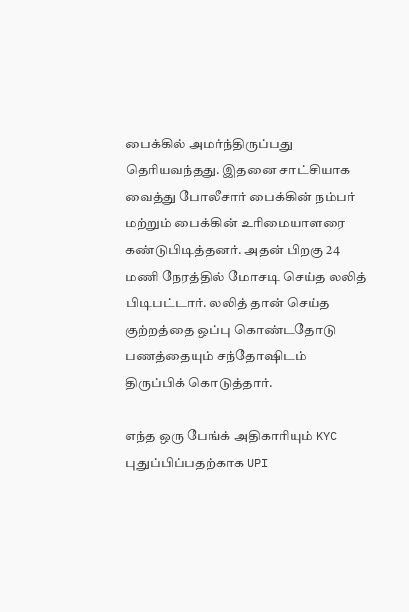பைக்கில் அமர்ந்திருப்பது தெரியவந்தது. இதனை சாட்சியாக வைத்து போலீசார் பைக்கின் நம்பர் மற்றும் பைக்கின் உரிமையாளரை கண்டுபிடித்தனர். அதன் பிறகு 24 மணி நேரத்தில் மோசடி செய்த லலித் பிடிபட்டார். லலித் தான் செய்த குற்றத்தை ஒப்பு கொண்டதோடு பணத்தையும் சந்தோஷிடம் திருப்பிக் கொடுத்தார்.

எந்த ஒரு பேங்க் அதிகாரியும் KYC புதுப்பிப்பதற்காக UPI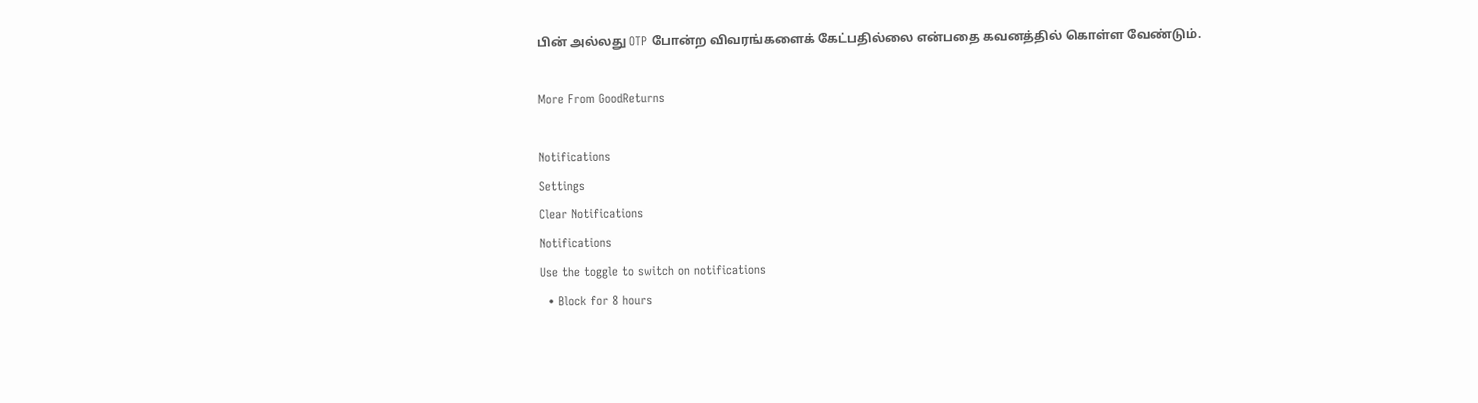பின் அல்லது OTP போன்ற விவரங்களைக் கேட்பதில்லை என்பதை கவனத்தில் கொள்ள வேண்டும்.

More From GoodReturns

Notifications
Settings
Clear Notifications
Notifications
Use the toggle to switch on notifications
  • Block for 8 hours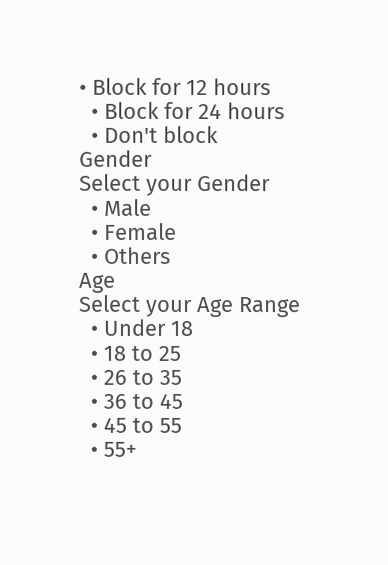• Block for 12 hours
  • Block for 24 hours
  • Don't block
Gender
Select your Gender
  • Male
  • Female
  • Others
Age
Select your Age Range
  • Under 18
  • 18 to 25
  • 26 to 35
  • 36 to 45
  • 45 to 55
  • 55+